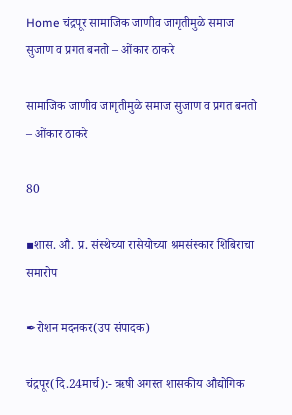Home चंद्रपूर सामाजिक जाणीव जागृतीमुळे समाज सुजाण व प्रगत बनतो – ओंकार ठाकरे

सामाजिक जाणीव जागृतीमुळे समाज सुजाण व प्रगत बनतो – ओंकार ठाकरे

80

▪शास. औ. प्र. संस्थेच्या रासेयोच्या श्रमसंस्कार शिबिराचा समारोप

✒रोशन मदनकर(उप संपादक)

चंद्रपूर(दि.24मार्च):- ऋषी अगस्त शासकीय औद्योगिक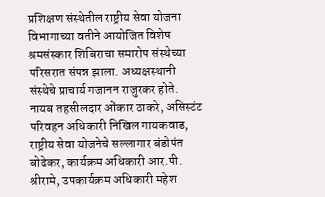प्रशिक्षण संस्थेतील राष्ट्रीय सेवा योजना विभागाच्या वतीने आयोजित विशेष श्रमसंस्कार शिबिराचा समारोप संस्थेच्या परिसरात संपन्न झाला. अध्यक्षस्थानी संस्थेचे प्राचार्य गजानन राजुरकर होते. नायब तहसीलदार ओंकार ठाकरे, असिस्टंट परिवहन अधिकारी निखिल गायकवाड, राष्ट्रीय सेवा योजनेचे सल्लागार बंडोपंत बोढेकर, कार्यक्रम अधिकारी आर.पी. श्रीरामे, उपकार्यक्रम अधिकारी महेश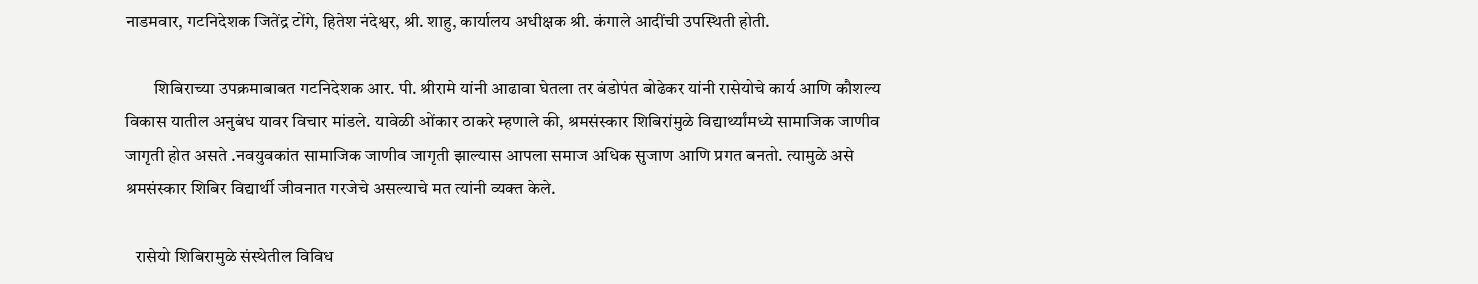नाडमवार, गटनिदेशक जितेंद्र टोंगे, हितेश नंदेश्वर, श्री. शाहु, कार्यालय अधीक्षक श्री. कंगाले आदींची उपस्थिती होती.

        शिबिराच्या उपक्रमाबाबत गटनिदेशक आर. पी. श्रीरामे यांनी आढावा घेतला तर बंडोपंत बोढेकर यांनी रासेयोचे कार्य आणि कौशल्य विकास यातील अनुबंध यावर विचार मांडले. यावेळी ओंकार ठाकरे म्हणाले की, श्रमसंस्कार शिबिरांमुळे विद्यार्थ्यांमध्ये सामाजिक जाणीव जागृती होत असते .नवयुवकांत सामाजिक जाणीव जागृती झाल्यास आपला समाज अधिक सुजाण आणि प्रगत बनतो. त्यामुळे असे श्रमसंस्कार शिबिर विद्यार्थी जीवनात गरजेचे असल्याचे मत त्यांनी व्यक्त केले.

   रासेयो शिबिरामुळे संस्थेतील विविध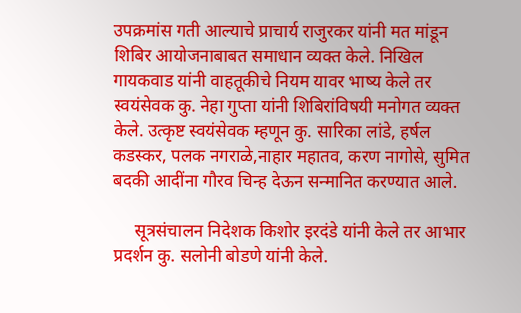उपक्रमांस गती आल्याचे प्राचार्य राजुरकर यांनी मत मांडून शिबिर आयोजनाबाबत समाधान व्यक्त केले. निखिल गायकवाड यांनी वाहतूकीचे नियम यावर भाष्य केले तर स्वयंसेवक कु. नेहा गुप्ता यांनी शिबिरांविषयी मनोगत व्यक्त केले. उत्कृष्ट स्वयंसेवक म्हणून कु. सारिका लांडे, हर्षल कडस्कर, पलक नगराळे,नाहार महातव, करण नागोसे, सुमित बदकी आदींना गौरव चिन्ह देऊन सन्मानित करण्यात आले.

     सूत्रसंचालन निदेशक किशोर इरदंडे यांनी केले तर आभार प्रदर्शन कु. सलोनी बोडणे यांनी केले.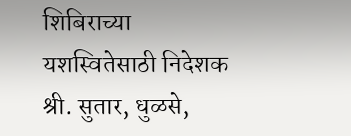शिबिराच्या यशस्वितेसाठी निदेशक श्री. सुतार, धुळसे,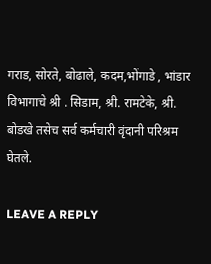गराड, सोरते, बोढाले, कदम,भोंगाडे , भांडार विभागाचे श्री . सिडाम, श्री. रामटेके, श्री. बोडखे तसेच सर्व कर्मचारी वृंदानी परिश्रम घेतले.

LEAVE A REPLY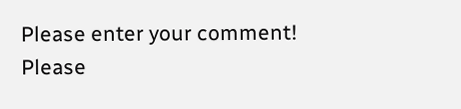Please enter your comment!
Please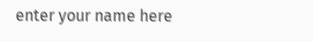enter your name here